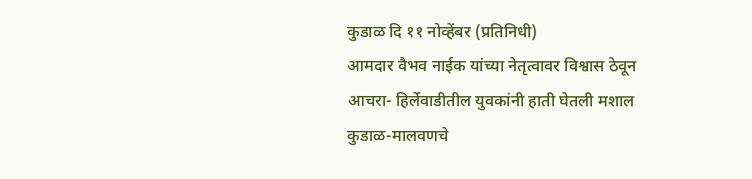कुडाळ दि ११ नोव्हेंबर (प्रतिनिधी)
आमदार वैभव नाईक यांच्या नेतृत्वावर विश्वास ठेवून आचरा- हिर्लेवाडीतील युवकांनी हाती घेतली मशाल
कुडाळ-मालवणचे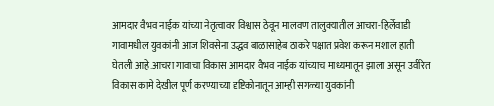आमदार वैभव नाईक यांच्या नेतृत्वावर विश्वास ठेवून मालवण तालुक्यातील आचरा-हिर्लेवाडी गावामधील युवकांनी आज शिवसेना उद्धव बाळासाहेब ठाकरे पक्षात प्रवेश करून मशाल हाती घेतली आहे.आचरा गावाचा विकास आमदार वैभव नाईक यांच्याच माध्यमातून झाला असून उर्वरित विकास कामे देखील पूर्ण करण्याच्या दृष्टिकोनातून आम्ही सगळ्या युवकांनी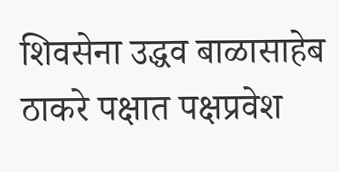शिवसेना उद्धव बाळासाहेब ठाकरे पक्षात पक्षप्रवेश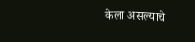केला असल्याचे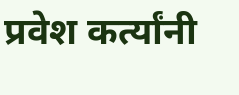प्रवेश कर्त्यांनी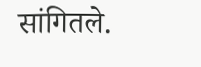सांगितले.